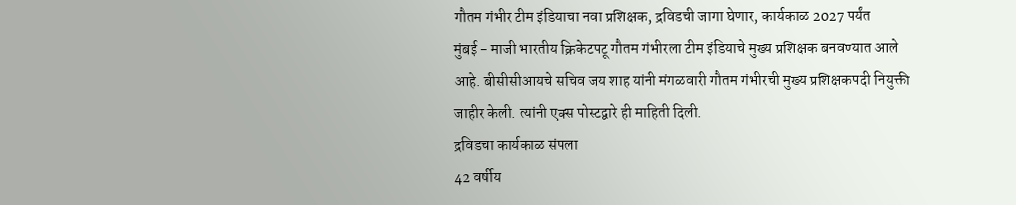गौतम गंभीर टीम इंडियाचा नवा प्रशिक्षक, द्रविडची जागा घेणार, कार्यकाळ 2027 पर्यंत
मुंबई - माजी भारतीय क्रिकेटपटू गौतम गंभीरला टीम इंडियाचे मुख्य प्रशिक्षक बनवण्यात आले आहे. बीसीसीआयचे सचिव जय शाह यांनी मंगळवारी गौतम गंभीरची मुख्य प्रशिक्षकपदी नियुक्ती जाहीर केली. त्यांनी एक्स पोस्टद्वारे ही माहिती दिली.
द्रविडचा कार्यकाळ संपला
42 वर्षीय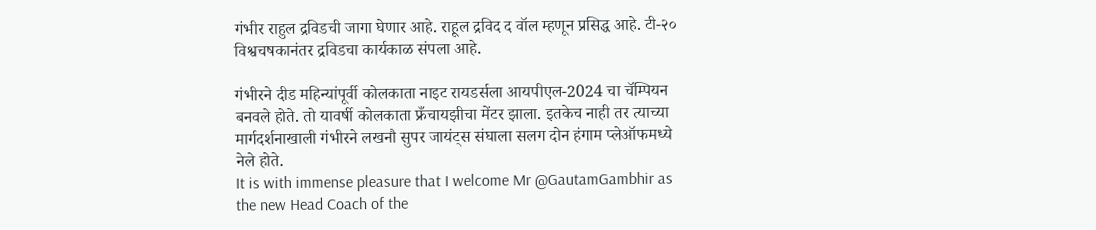गंभीर राहुल द्रविडची जागा घेणार आहे. राहूल द्रविद द वॉल म्हणून प्रसिद्ध आहे. टी-२० विश्वचषकानंतर द्रविडचा कार्यकाळ संपला आहे.

गंभीरने दीड महिन्यांपूर्वी कोलकाता नाइट रायडर्सला आयपीएल-2024 चा चॅम्पियन बनवले होते. तो यावर्षी कोलकाता फ्रँचायझीचा मेंटर झाला. इतकेच नाही तर त्याच्या मार्गदर्शनाखाली गंभीरने लखनौ सुपर जायंट्स संघाला सलग दोन हंगाम प्लेऑफमध्ये नेले होते.
It is with immense pleasure that I welcome Mr @GautamGambhir as the new Head Coach of the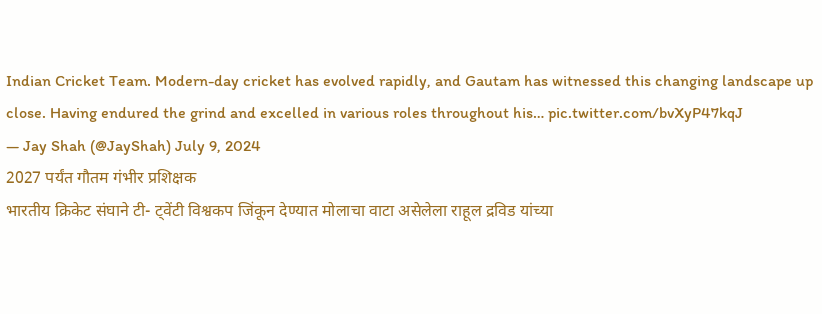Indian Cricket Team. Modern-day cricket has evolved rapidly, and Gautam has witnessed this changing landscape up close. Having endured the grind and excelled in various roles throughout his… pic.twitter.com/bvXyP47kqJ
— Jay Shah (@JayShah) July 9, 2024
2027 पर्यंत गौतम गंभीर प्रशिक्षक
भारतीय क्रिकेट संघाने टी- ट्वेंटी विश्वकप जिंकून देण्यात मोलाचा वाटा असेलेला राहूल द्रविड यांच्या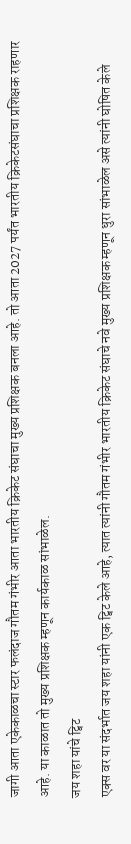जागी आता एकेकाळचा स्टार फलंदाज गौतम गंभीर आता भारतीय क्रिकेट संघाचा मुख्य प्रशिक्षक बनला आहे. तो आता 2027 पर्यंत भारतीय क्रिकेटसंघाचा प्रशिक्षक राहणार आहे. या काळात तो मुख्य प्रशिक्षक म्हणून कार्यकाळ सांभाळेल.
जय शहा यांचे ट्विट
एक्स वर या संदर्भात जय शहा यांनी एक ट्विट केले आहे, त्यात त्यांनी गौतम गंभीर भारतीय क्रिकेट संघाचे नवे मुख्य प्रशिक्षक म्हणून धुरा सांभाळेल असे त्यांनी घोषित केले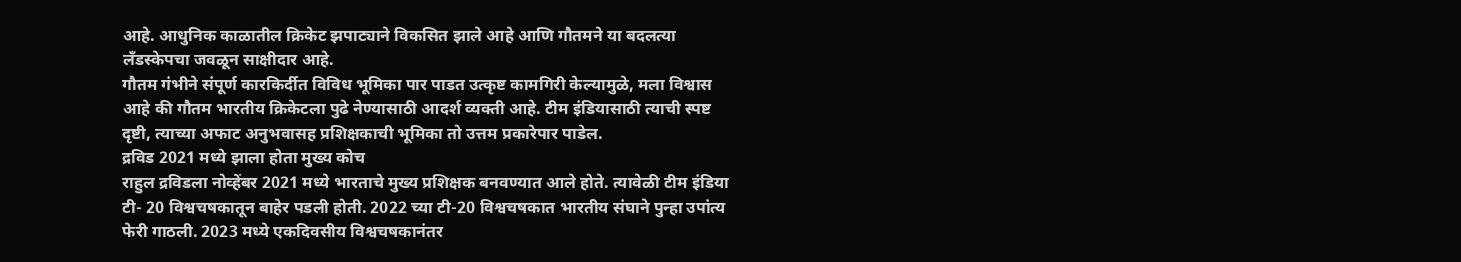आहे. आधुनिक काळातील क्रिकेट झपाट्याने विकसित झाले आहे आणि गौतमने या बदलत्या लँडस्केपचा जवळून साक्षीदार आहे.
गौतम गंभीने संपूर्ण कारकिर्दीत विविध भूमिका पार पाडत उत्कृष्ट कामगिरी केल्यामुळे, मला विश्वास आहे की गौतम भारतीय क्रिकेटला पुढे नेण्यासाठी आदर्श व्यक्ती आहे. टीम इंडियासाठी त्याची स्पष्ट दृष्टी, त्याच्या अफाट अनुभवासह प्रशिक्षकाची भूमिका तो उत्तम प्रकारेपार पाडेल.
द्रविड 2021 मध्ये झाला होता मुख्य कोच
राहुल द्रविडला नोव्हेंबर 2021 मध्ये भारताचे मुख्य प्रशिक्षक बनवण्यात आले होते. त्यावेळी टीम इंडिया टी- 20 विश्वचषकातून बाहेर पडली होती. 2022 च्या टी-20 विश्वचषकात भारतीय संघाने पुन्हा उपांत्य फेरी गाठली. 2023 मध्ये एकदिवसीय विश्वचषकानंतर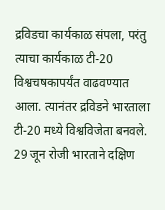द्रविडचा कार्यकाळ संपला, परंतु त्याचा कार्यकाळ टी-20 विश्वचषकापर्यंत वाढवण्यात आला. त्यानंतर द्रविडने भारताला टी-20 मध्ये विश्वविजेता बनवले. 29 जून रोजी भारताने दक्षिण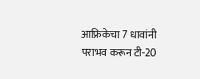आफ्रिकेचा 7 धावांनी पराभव करून टी-20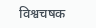विश्वचषक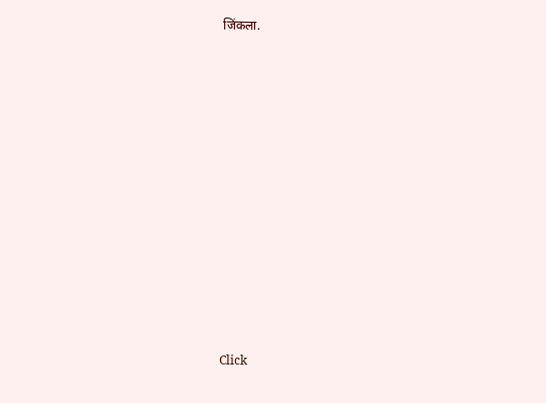जिंकला.












Click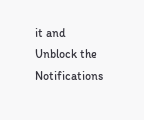it and Unblock the Notifications